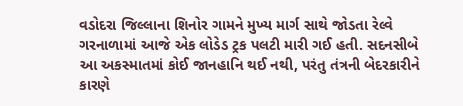વડોદરા જિલ્લાના શિનોર ગામને મુખ્ય માર્ગ સાથે જોડતા રેલ્વે ગરનાળામાં આજે એક લોડેડ ટ્રક પલટી મારી ગઈ હતી. સદનસીબે આ અકસ્માતમાં કોઈ જાનહાનિ થઈ નથી, પરંતુ તંત્રની બેદરકારીને કારણે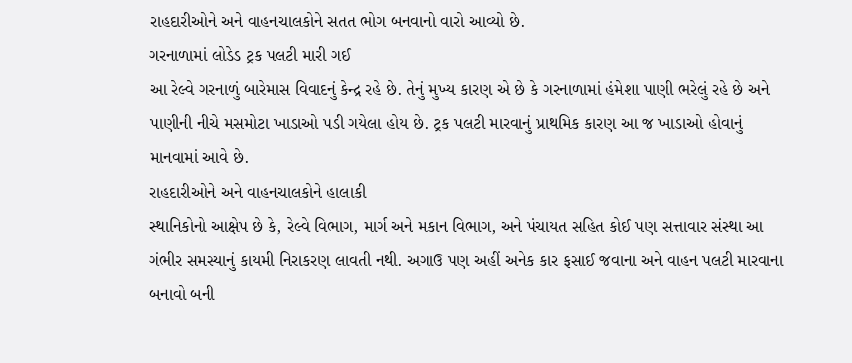રાહદારીઓને અને વાહનચાલકોને સતત ભોગ બનવાનો વારો આવ્યો છે.
ગરનાળામાં લોડેડ ટ્રક પલટી મારી ગઈ
આ રેલ્વે ગરનાળું બારેમાસ વિવાદનું કેન્દ્ર રહે છે. તેનું મુખ્ય કારણ એ છે કે ગરનાળામાં હંમેશા પાણી ભરેલું રહે છે અને પાણીની નીચે મસમોટા ખાડાઓ પડી ગયેલા હોય છે. ટ્રક પલટી મારવાનું પ્રાથમિક કારણ આ જ ખાડાઓ હોવાનું માનવામાં આવે છે.
રાહદારીઓને અને વાહનચાલકોને હાલાકી
સ્થાનિકોનો આક્ષેપ છે કે, રેલ્વે વિભાગ, માર્ગ અને મકાન વિભાગ, અને પંચાયત સહિત કોઈ પણ સત્તાવાર સંસ્થા આ ગંભીર સમસ્યાનું કાયમી નિરાકરણ લાવતી નથી. અગાઉ પણ અહીં અનેક કાર ફસાઈ જવાના અને વાહન પલટી મારવાના બનાવો બની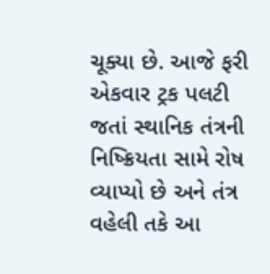ચૂક્યા છે. આજે ફરી એકવાર ટ્રક પલટી જતાં સ્થાનિક તંત્રની નિષ્ક્રિયતા સામે રોષ વ્યાપ્યો છે અને તંત્ર વહેલી તકે આ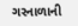ગરનાળાની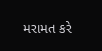મરામત કરે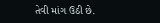તેવી માંગ ઉઠી છે.